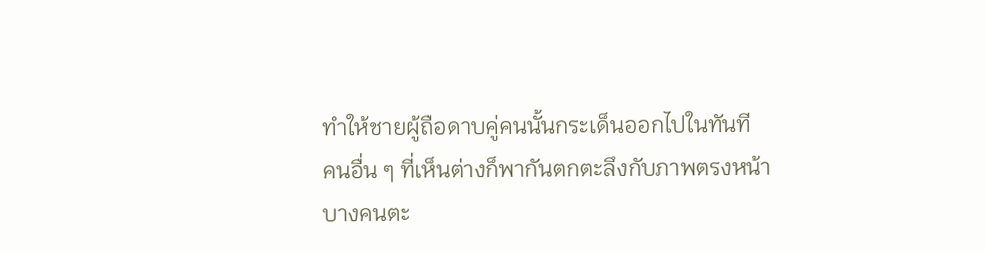ทำให้ชายผู้ถือดาบคู่คนนั้นกระเด็นออกไปในทันที
คนอื่น ๆ ที่เห็นต่างก็พากันตกตะลึงกับภาพตรงหน้า
บางคนตะ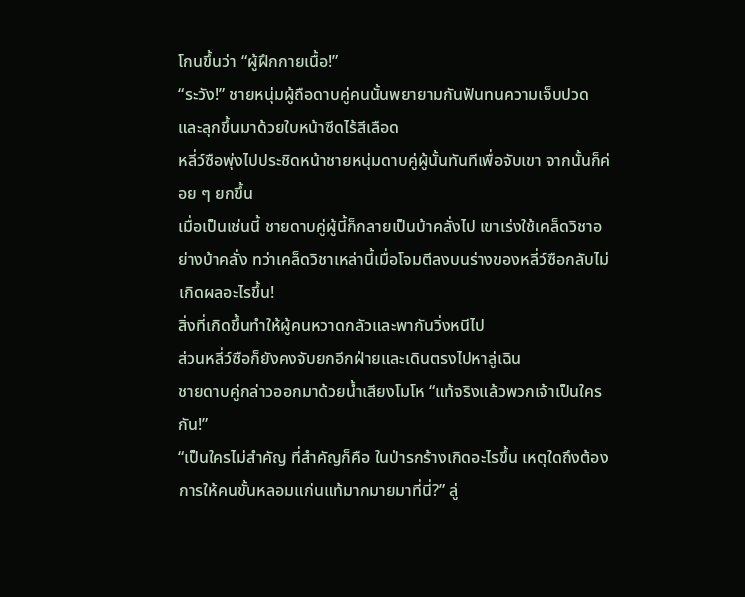โกนขึ้นว่า “ผู้ฝึกกายเนื้อ!”
“ระวัง!” ชายหนุ่มผู้ถือดาบคู่คนนั้นพยายามกันฟันทนความเจ็บปวด และลุกขึ้นมาด้วยใบหน้าซีดไร้สีเลือด
หลี่ว์ซือพุ่งไปประชิดหน้าชายหนุ่มดาบคู่ผู้นั้นทันทีเพื่อจับเขา จากนั้นก็ค่อย ๆ ยกขึ้น
เมื่อเป็นเช่นนี้ ชายดาบคู่ผู้นี้ก็กลายเป็นบ้าคลั่งไป เขาเร่งใช้เคล็ดวิชาอย่างบ้าคลั่ง ทว่าเคล็ดวิชาเหล่านี้เมื่อโจมตีลงบนร่างของหลี่ว์ซือกลับไม่เกิดผลอะไรขึ้น!
สิ่งที่เกิดขึ้นทำให้ผู้คนหวาดกลัวและพากันวิ่งหนีไป
ส่วนหลี่ว์ซือก็ยังคงจับยกอีกฝ่ายและเดินตรงไปหาลู่เฉิน
ชายดาบคู่กล่าวออกมาด้วยน้ำเสียงโมโห “แท้จริงแล้วพวกเจ้าเป็นใครกัน!”
“เป็นใครไม่สำคัญ ที่สำคัญก็คือ ในป่ารกร้างเกิดอะไรขึ้น เหตุใดถึงต้องการให้คนขั้นหลอมแก่นแท้มากมายมาที่นี่?” ลู่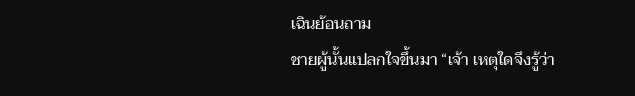เฉินย้อนถาม
ชายผู้นั้นแปลกใจขึ้นมา “เจ้า เหตุใดจึงรู้ว่า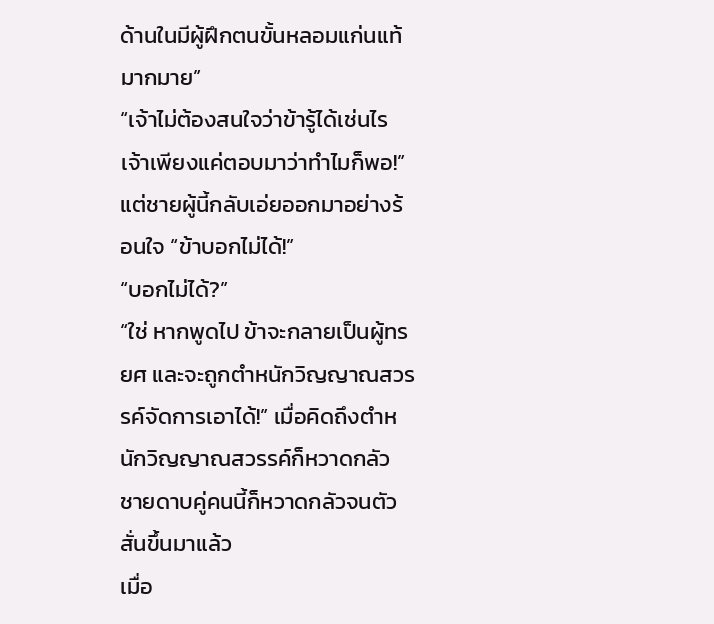ด้านในมีผู้ฝึกตนขั้นหลอมแก่นแท้มากมาย”
“เจ้าไม่ต้องสนใจว่าข้ารู้ได้เช่นไร เจ้าเพียงแค่ตอบมาว่าทำไมก็พอ!”
แต่ชายผู้นี้กลับเอ่ยออกมาอย่างร้อนใจ “ข้าบอกไม่ได้!”
“บอกไม่ได้?”
“ใช่ หากพูดไป ข้าจะกลายเป็นผู้ทรยศ และจะถูกตำหนักวิญญาณสวรรค์จัดการเอาได้!” เมื่อคิดถึงตำหนักวิญญาณสวรรค์ก็หวาดกลัว ชายดาบคู่คนนี้ก็หวาดกลัวจนตัวสั่นขึ้นมาแล้ว
เมื่อ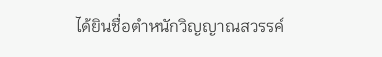ได้ยินชื่อตำหนักวิญญาณสวรรค์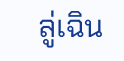ลู่เฉิน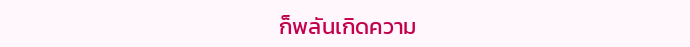ก็พลันเกิดความ